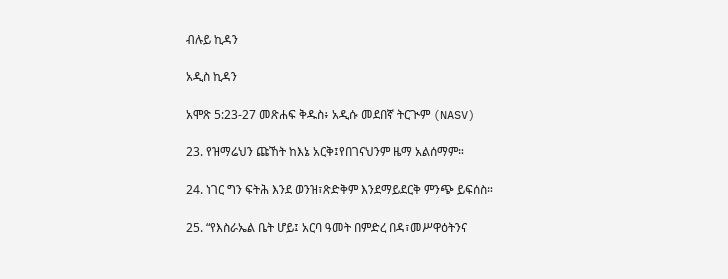ብሉይ ኪዳን

አዲስ ኪዳን

አሞጽ 5:23-27 መጽሐፍ ቅዱስ፥ አዲሱ መደበኛ ትርጒም (NASV)

23. የዝማሬህን ጩኸት ከእኔ አርቅ፤የበገናህንም ዜማ አልሰማም።

24. ነገር ግን ፍትሕ እንደ ወንዝ፣ጽድቅም እንደማይደርቅ ምንጭ ይፍሰስ።

25. “የእስራኤል ቤት ሆይ፤ አርባ ዓመት በምድረ በዳ፣መሥዋዕትንና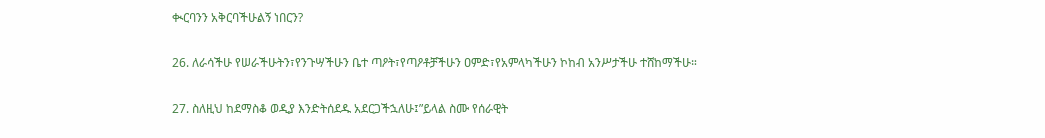ቊርባንን አቅርባችሁልኝ ነበርን?

26. ለራሳችሁ የሠራችሁትን፣የንጉሣችሁን ቤተ ጣዖት፣የጣዖቶቻችሁን ዐምድ፣የአምላካችሁን ኮከብ አንሥታችሁ ተሸከማችሁ።

27. ስለዚህ ከደማስቆ ወዲያ እንድትሰደዱ አደርጋችኋለሁ፤”ይላል ስሙ የሰራዊት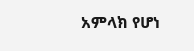አምላክ የሆነ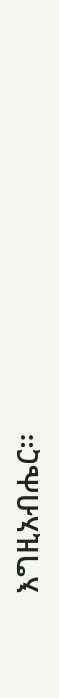እግዚአብሔር።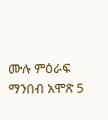ሙሉ ምዕራፍ ማንበብ አሞጽ 5